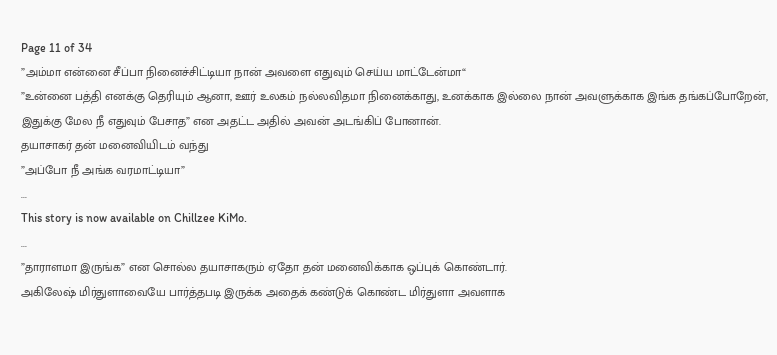Page 11 of 34
”அம்மா என்னை சீப்பா நினைச்சிட்டியா நான் அவளை எதுவும் செய்ய மாட்டேன்மா“
”உன்னை பத்தி எனக்கு தெரியும் ஆனா, ஊர் உலகம் நல்லவிதமா நினைக்காது, உனக்காக இல்லை நான் அவளுக்காக இங்க தங்கப்போறேன், இதுக்கு மேல நீ எதுவும் பேசாத” என அதட்ட அதில் அவன் அடங்கிப் போனான்.
தயாசாகர் தன் மனைவியிடம் வந்து
”அப்போ நீ அங்க வரமாட்டியா”
...
This story is now available on Chillzee KiMo.
...
”தாராளமா இருங்க” என சொல்ல தயாசாகரும் ஏதோ தன் மனைவிக்காக ஒப்புக் கொண்டார்.
அகிலேஷ் மிர்துளாவையே பார்த்தபடி இருக்க அதைக் கண்டுக் கொண்ட மிர்துளா அவளாக